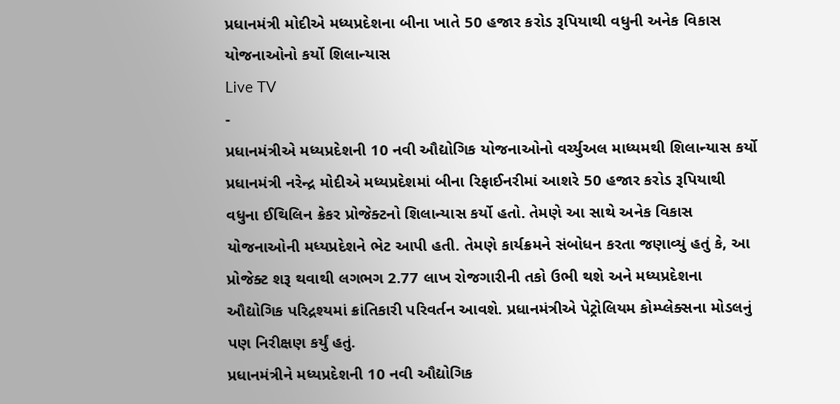પ્રધાનમંત્રી મોદીએ મધ્યપ્રદેશના બીના ખાતે 50 હજાર કરોડ રૂપિયાથી વધુની અનેક વિકાસ યોજનાઓનો કર્યો શિલાન્યાસ
Live TV
-
પ્રધાનમંત્રીએ મધ્યપ્રદેશની 10 નવી ઔદ્યોગિક યોજનાઓનો વર્ચ્યુઅલ માધ્યમથી શિલાન્યાસ કર્યો
પ્રધાનમંત્રી નરેન્દ્ર મોદીએ મધ્યપ્રદેશમાં બીના રિફાઈનરીમાં આશરે 50 હજાર કરોડ રૂપિયાથી વધુના ઈથિલિન ક્રેકર પ્રોજેક્ટનો શિલાન્યાસ કર્યો હતો. તેમણે આ સાથે અનેક વિકાસ યોજનાઓની મધ્યપ્રદેશને ભેટ આપી હતી. તેમણે કાર્યક્રમને સંબોધન કરતા જણાવ્યું હતું કે, આ પ્રોજેક્ટ શરૂ થવાથી લગભગ 2.77 લાખ રોજગારીની તકો ઉભી થશે અને મધ્યપ્રદેશના ઔદ્યોગિક પરિદ્રશ્યમાં ક્રાંતિકારી પરિવર્તન આવશે. પ્રધાનમંત્રીએ પેટ્રોલિયમ કોમ્પ્લેક્સના મોડલનું પણ નિરીક્ષણ કર્યું હતું.
પ્રધાનમંત્રીને મધ્યપ્રદેશની 10 નવી ઔદ્યોગિક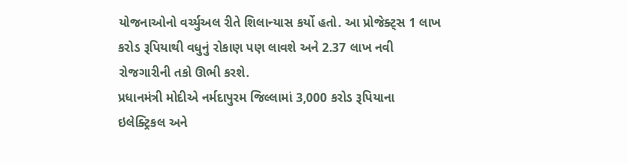યોજનાઓનો વર્ચ્યુઅલ રીતે શિલાન્યાસ કર્યો હતો. આ પ્રોજેક્ટ્સ 1 લાખ કરોડ રૂપિયાથી વધુનું રોકાણ પણ લાવશે અને 2.37 લાખ નવી રોજગારીની તકો ઊભી કરશે.
પ્રધાનમંત્રી મોદીએ નર્મદાપુરમ જિલ્લામાં 3,000 કરોડ રૂપિયાના ઇલેક્ટ્રિકલ અને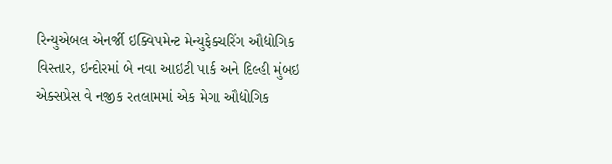રિન્યુએબલ એનર્જી ઇક્વિપમેન્ટ મેન્યુફેક્ચરિંગ ઔદ્યોગિક વિસ્તાર, ઇન્દોરમાં બે નવા આઇટી પાર્ક અને દિલ્હી મુંબઇ એક્સપ્રેસ વે નજીક રતલામમાં એક મેગા ઔદ્યોગિક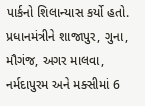પાર્કનો શિલાન્યાસ કર્યો હતો. પ્રધાનમંત્રીને શાજાપુર, ગુના, મૌગંજ, અગર માલવા, નર્મદાપુરમ અને મક્સીમાં 6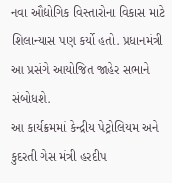નવા ઔદ્યોગિક વિસ્તારોના વિકાસ માટે શિલાન્યાસ પણ કર્યો હતો. પ્રધાનમંત્રી આ પ્રસંગે આયોજિત જાહેર સભાને સંબોધશે.
આ કાર્યક્રમમાં કેન્દ્રીય પેટ્રોલિયમ અને કુદરતી ગેસ મંત્રી હરદીપ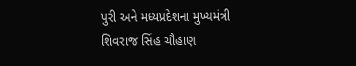પુરી અને મધ્યપ્રદેશના મુખ્યમંત્રી શિવરાજ સિંહ ચૌહાણ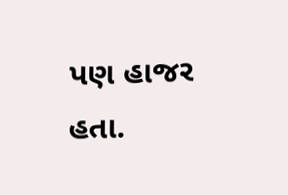પણ હાજર હતા.